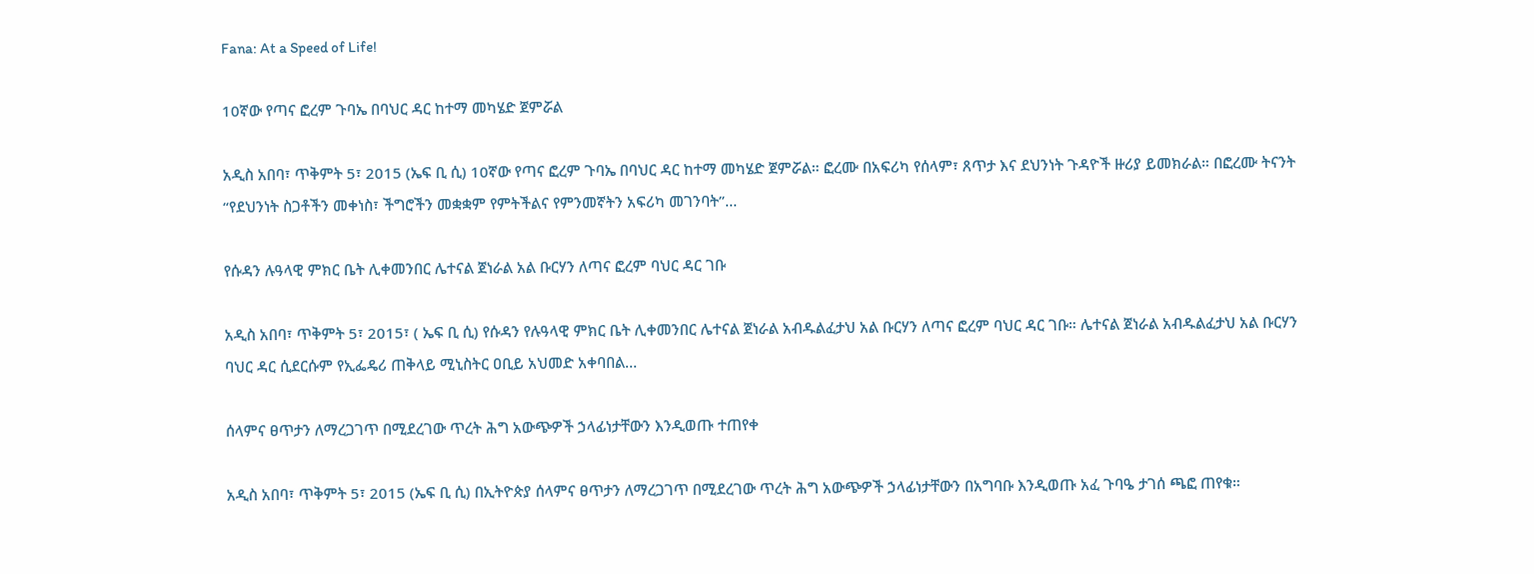Fana: At a Speed of Life!

10ኛው የጣና ፎረም ጉባኤ በባህር ዳር ከተማ መካሄድ ጀምሯል

አዲስ አበባ፣ ጥቅምት 5፣ 2015 (ኤፍ ቢ ሲ) 10ኛው የጣና ፎረም ጉባኤ በባህር ዳር ከተማ መካሄድ ጀምሯል። ፎረሙ በአፍሪካ የሰላም፣ ጸጥታ እና ደህንነት ጉዳዮች ዙሪያ ይመክራል። በፎረሙ ትናንት “የደህንነት ስጋቶችን መቀነስ፣ ችግሮችን መቋቋም የምትችልና የምንመኛትን አፍሪካ መገንባት”…

የሱዳን ሉዓላዊ ምክር ቤት ሊቀመንበር ሌተናል ጀነራል አል ቡርሃን ለጣና ፎረም ባህር ዳር ገቡ

አዲስ አበባ፣ ጥቅምት 5፣ 2015፣ ( ኤፍ ቢ ሲ) የሱዳን የሉዓላዊ ምክር ቤት ሊቀመንበር ሌተናል ጀነራል አብዱልፈታህ አል ቡርሃን ለጣና ፎረም ባህር ዳር ገቡ። ሌተናል ጀነራል አብዱልፈታህ አል ቡርሃን ባህር ዳር ሲደርሱም የኢፌዴሪ ጠቅላይ ሚኒስትር ዐቢይ አህመድ አቀባበል…

ሰላምና ፀጥታን ለማረጋገጥ በሚደረገው ጥረት ሕግ አውጭዎች ኃላፊነታቸውን እንዲወጡ ተጠየቀ

አዲስ አበባ፣ ጥቅምት 5፣ 2015 (ኤፍ ቢ ሲ) በኢትዮጵያ ሰላምና ፀጥታን ለማረጋገጥ በሚደረገው ጥረት ሕግ አውጭዎች ኃላፊነታቸውን በአግባቡ እንዲወጡ አፈ ጉባዔ ታገሰ ጫፎ ጠየቁ።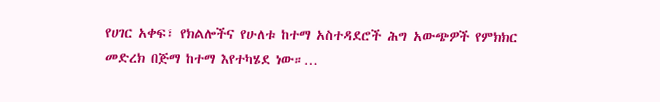የሀገር አቀፍ፣ የክልሎችና የሁለቱ ከተማ አስተዳደሮች ሕግ አውጭዎች የምክክር መድረክ በጅማ ከተማ እየተካሄደ ነው።…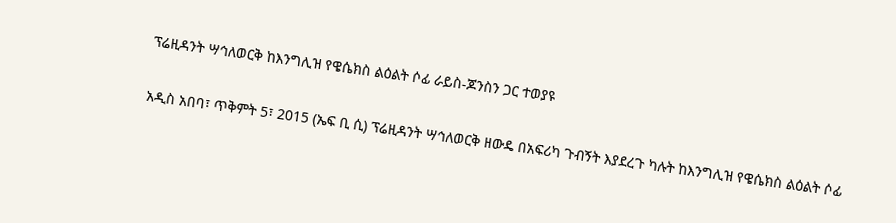ፕሬዚዳንት ሣኅለወርቅ ከእንግሊዝ የዌሴክስ ልዕልት ሶፊ ራይስ-ጆንስን ጋር ተወያዩ

አዲስ አበባ፣ ጥቅምት 5፣ 2015 (ኤፍ ቢ ሲ) ፕሬዚዳንት ሣኅለወርቅ ዘውዴ በአፍሪካ ጉብኝት እያደረጉ ካሉት ከእንግሊዝ የዌሴክስ ልዕልት ሶፊ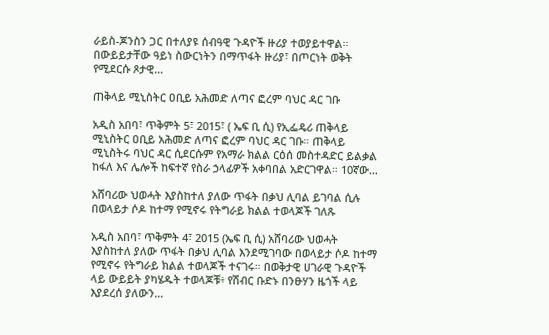ራይስ-ጆንስን ጋር በተለያዩ ሰብዓዊ ጉዳዮች ዙሪያ ተወያይተዋል፡፡ በውይይታቸው ዓይነ ስውርነትን በማጥፋት ዙሪያ፣ በጦርነት ወቅት የሚደርሱ ጾታዊ…

ጠቅላይ ሚኒስትር ዐቢይ አሕመድ ለጣና ፎረም ባህር ዳር ገቡ

አዲስ አበባ፣ ጥቅምት 5፣ 2015፣ ( ኤፍ ቢ ሲ) የኢፌዴሪ ጠቅላይ ሚኒስትር ዐቢይ አሕመድ ለጣና ፎረም ባህር ዳር ገቡ። ጠቅላይ ሚኒስትሩ ባህር ዳር ሲደርሱም የአማራ ክልል ርዕሰ መስተዳድር ይልቃል ከፋለ እና ሌሎች ከፍተኛ የስራ ኃላፊዎች አቀባበል አድርገዋል። 10ኛው…

አሸባሪው ህወሓት እያስከተለ ያለው ጥፋት በቃህ ሊባል ይገባል ሲሉ በወላይታ ሶዶ ከተማ የሚኖሩ የትግራይ ክልል ተወላጆች ገለጹ

አዲስ አበባ፣ ጥቅምት 4፣ 2015 (ኤፍ ቢ ሲ) አሸባሪው ህወሓት እያስከተለ ያለው ጥፋት በቃህ ሊባል እንደሚገባው በወላይታ ሶዶ ከተማ የሚኖሩ የትግራይ ክልል ተወላጆች ተናገሩ። በወቅታዊ ሀገራዊ ጉዳዮች ላይ ውይይት ያካሄዱት ተወላጆቹ፥ የሽብር ቡድኑ በንፁሃን ዜጎች ላይ እያደረሰ ያለውን…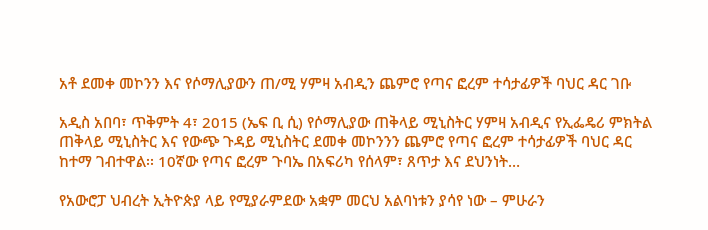አቶ ደመቀ መኮንን እና የሶማሊያውን ጠ/ሚ ሃምዛ አብዲን ጨምሮ የጣና ፎረም ተሳታፊዎች ባህር ዳር ገቡ

አዲስ አበባ፣ ጥቅምት 4፣ 2015 (ኤፍ ቢ ሲ) የሶማሊያው ጠቅላይ ሚኒስትር ሃምዛ አብዲና የኢፌዴሪ ምክትል ጠቅላይ ሚኒስትር እና የውጭ ጉዳይ ሚኒስትር ደመቀ መኮንንን ጨምሮ የጣና ፎረም ተሳታፊዎች ባህር ዳር ከተማ ገብተዋል፡፡ 10ኛው የጣና ፎረም ጉባኤ በአፍሪካ የሰላም፣ ጸጥታ እና ደህንነት…

የአውሮፓ ህብረት ኢትዮጵያ ላይ የሚያራምደው አቋም መርህ አልባነቱን ያሳየ ነው – ምሁራን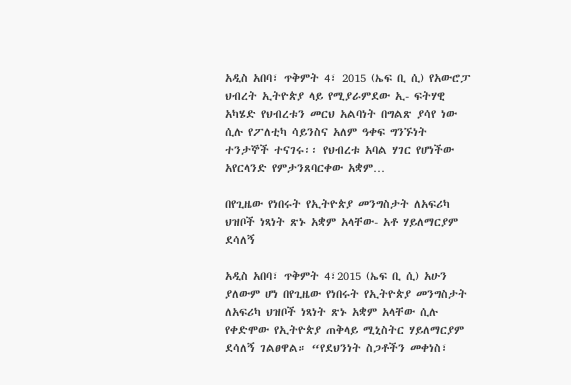አዲስ አበባ፣ ጥቅምት 4፣ 2015 (ኤፍ ቢ ሲ) የአውሮፓ ህብረት ኢትዮጵያ ላይ የሚያራምደው ኢ- ፍትሃዊ አካሄድ የህብረቱን መርህ አልባነት በግልጽ ያሳየ ነው ሲሉ የፖለቲካ ሳይንስና አለም ዓቀፍ ግንኙነት ተንታኞች ተናገሩ፡፡ የህብረቱ አባል ሃገር የሆነችው አየርላንድ የምታንጸባርቀው አቋም…

በየጊዜው የነበሩት የኢትዮጵያ መንግስታት ለአፍሪካ ህዝቦች ነጻነት ጽኑ አቋም አላቸው- አቶ ሃይለማርያም ደሳለኝ

አዲስ አበባ፣ ጥቅምት 4፣2015 (ኤፍ ቢ ሲ) አሁን ያለውም ሆነ በየጊዜው የነበሩት የኢትዮጵያ መንግስታት ለአፍሪካ ህዝቦች ነጻነት ጽኑ አቋም አላቸው ሲሉ የቀድሞው የኢትዮጵያ ጠቅላይ ሚኒስትር ሃይለማርያም ደሳለኝ ገልፀዋል። “የደህንነት ስጋቶችን መቀነስ፣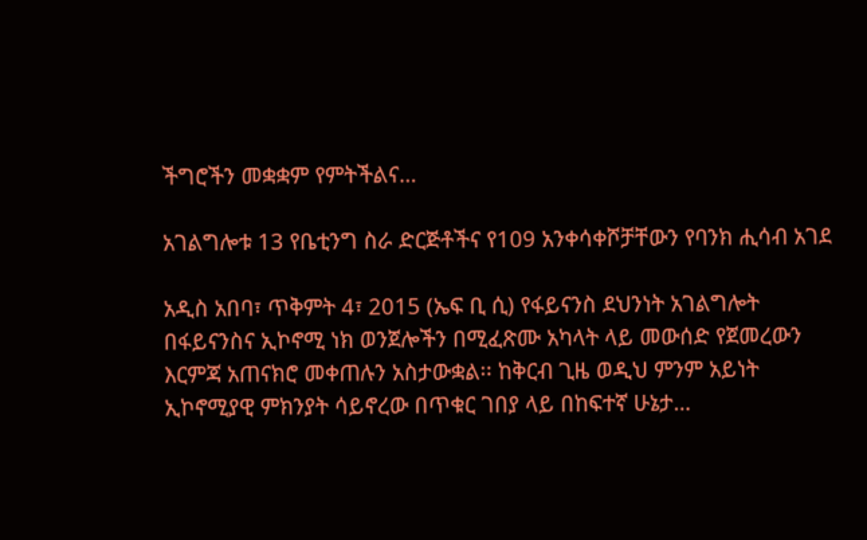ችግሮችን መቋቋም የምትችልና…

አገልግሎቱ 13 የቤቲንግ ስራ ድርጅቶችና የ109 አንቀሳቀሾቻቸውን የባንክ ሒሳብ አገደ

አዲስ አበባ፣ ጥቅምት 4፣ 2015 (ኤፍ ቢ ሲ) የፋይናንስ ደህንነት አገልግሎት በፋይናንስና ኢኮኖሚ ነክ ወንጀሎችን በሚፈጽሙ አካላት ላይ መውሰድ የጀመረውን እርምጃ አጠናክሮ መቀጠሉን አስታውቋል፡፡ ከቅርብ ጊዜ ወዲህ ምንም አይነት ኢኮኖሚያዊ ምክንያት ሳይኖረው በጥቁር ገበያ ላይ በከፍተኛ ሁኔታ…